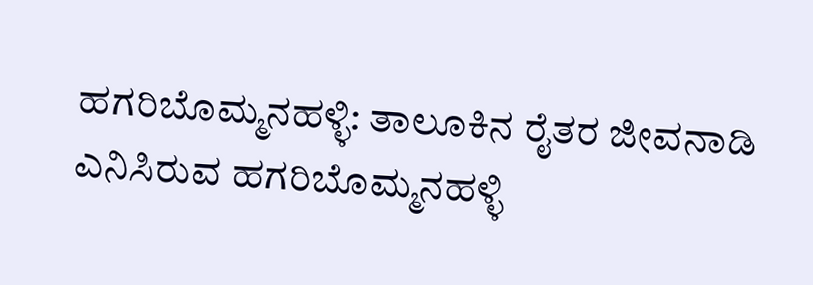ಹಗರಿಬೊಮ್ಮನಹಳ್ಳಿ: ತಾಲೂಕಿನ ರೈತರ ಜೀವನಾಡಿ ಎನಿಸಿರುವ ಹಗರಿಬೊಮ್ಮನಹಳ್ಳಿ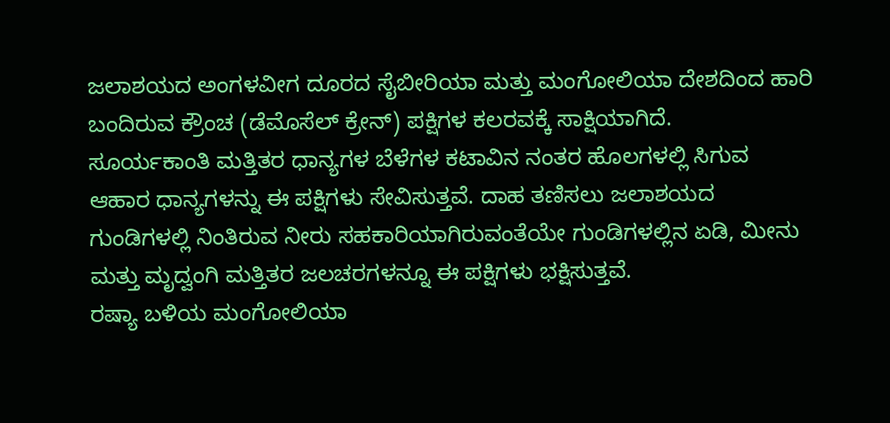ಜಲಾಶಯದ ಅಂಗಳವೀಗ ದೂರದ ಸೈಬೀರಿಯಾ ಮತ್ತು ಮಂಗೋಲಿಯಾ ದೇಶದಿಂದ ಹಾರಿ ಬಂದಿರುವ ಕ್ರೌಂಚ (ಡೆಮೊಸೆಲ್ ಕ್ರೇನ್) ಪಕ್ಷಿಗಳ ಕಲರವಕ್ಕೆ ಸಾಕ್ಷಿಯಾಗಿದೆ.
ಸೂರ್ಯಕಾಂತಿ ಮತ್ತಿತರ ಧಾನ್ಯಗಳ ಬೆಳೆಗಳ ಕಟಾವಿನ ನಂತರ ಹೊಲಗಳಲ್ಲಿ ಸಿಗುವ ಆಹಾರ ಧಾನ್ಯಗಳನ್ನು ಈ ಪಕ್ಷಿಗಳು ಸೇವಿಸುತ್ತವೆ. ದಾಹ ತಣಿಸಲು ಜಲಾಶಯದ ಗುಂಡಿಗಳಲ್ಲಿ ನಿಂತಿರುವ ನೀರು ಸಹಕಾರಿಯಾಗಿರುವಂತೆಯೇ ಗುಂಡಿಗಳಲ್ಲಿನ ಏಡಿ, ಮೀನು ಮತ್ತು ಮೃದ್ವಂಗಿ ಮತ್ತಿತರ ಜಲಚರಗಳನ್ನೂ ಈ ಪಕ್ಷಿಗಳು ಭಕ್ಷಿಸುತ್ತವೆ.
ರಷ್ಯಾ ಬಳಿಯ ಮಂಗೋಲಿಯಾ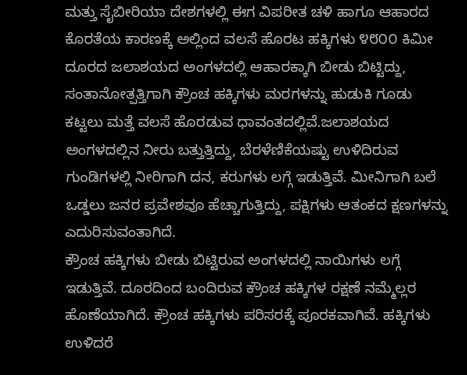ಮತ್ತು ಸೈಬೀರಿಯಾ ದೇಶಗಳಲ್ಲಿ ಈಗ ವಿಪರೀತ ಚಳಿ ಹಾಗೂ ಆಹಾರದ ಕೊರತೆಯ ಕಾರಣಕ್ಕೆ ಅಲ್ಲಿಂದ ವಲಸೆ ಹೊರಟ ಹಕ್ಕಿಗಳು ೪೮೦೦ ಕಿಮೀ ದೂರದ ಜಲಾಶಯದ ಅಂಗಳದಲ್ಲಿ ಆಹಾರಕ್ಕಾಗಿ ಬೀಡು ಬಿಟ್ಟಿದ್ದು, ಸಂತಾನೋತ್ಪತ್ತಿಗಾಗಿ ಕ್ರೌಂಚ ಹಕ್ಕಿಗಳು ಮರಗಳನ್ನು ಹುಡುಕಿ ಗೂಡು ಕಟ್ಟಲು ಮತ್ತೆ ವಲಸೆ ಹೊರಡುವ ಧಾವಂತದಲ್ಲಿವೆ.ಜಲಾಶಯದ ಅಂಗಳದಲ್ಲಿನ ನೀರು ಬತ್ತುತ್ತಿದ್ದು, ಬೆರಳೆಣಿಕೆಯಷ್ಟು ಉಳಿದಿರುವ ಗುಂಡಿಗಳಲ್ಲಿ ನೀರಿಗಾಗಿ ದನ, ಕರುಗಳು ಲಗ್ಗೆ ಇಡುತ್ತಿವೆ. ಮೀನಿಗಾಗಿ ಬಲೆ ಒಡ್ಡಲು ಜನರ ಪ್ರವೇಶವೂ ಹೆಚ್ಚಾಗುತ್ತಿದ್ದು, ಪಕ್ಷಿಗಳು ಆತಂಕದ ಕ್ಷಣಗಳನ್ನು ಎದುರಿಸುವಂತಾಗಿದೆ.
ಕ್ರೌಂಚ ಹಕ್ಕಿಗಳು ಬೀಡು ಬಿಟ್ಟಿರುವ ಅಂಗಳದಲ್ಲಿ ನಾಯಿಗಳು ಲಗ್ಗೆ ಇಡುತ್ತಿವೆ. ದೂರದಿಂದ ಬಂದಿರುವ ಕ್ರೌಂಚ ಹಕ್ಕಿಗಳ ರಕ್ಷಣೆ ನಮ್ಮೆಲ್ಲರ ಹೊಣೆಯಾಗಿದೆ. ಕ್ರೌಂಚ ಹಕ್ಕಿಗಳು ಪರಿಸರಕ್ಕೆ ಪೂರಕವಾಗಿವೆ. ಹಕ್ಕಿಗಳು ಉಳಿದರೆ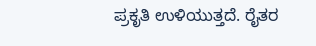ಪ್ರಕೃತಿ ಉಳಿಯುತ್ತದೆ. ರೈತರ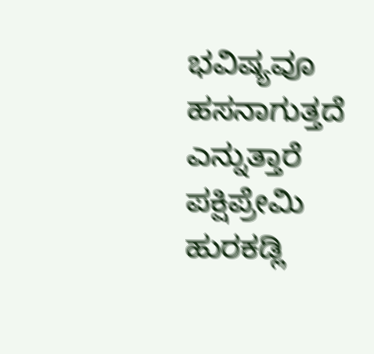ಭವಿಷ್ಯವೂ ಹಸನಾಗುತ್ತದೆ ಎನ್ನುತ್ತಾರೆ ಪಕ್ಷಿಪ್ರೇಮಿ ಹುರಕಡ್ಲಿ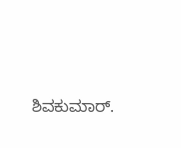ಶಿವಕುಮಾರ್.